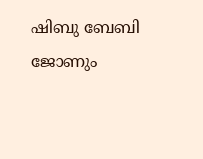ഷിബു ബേബി ജോണും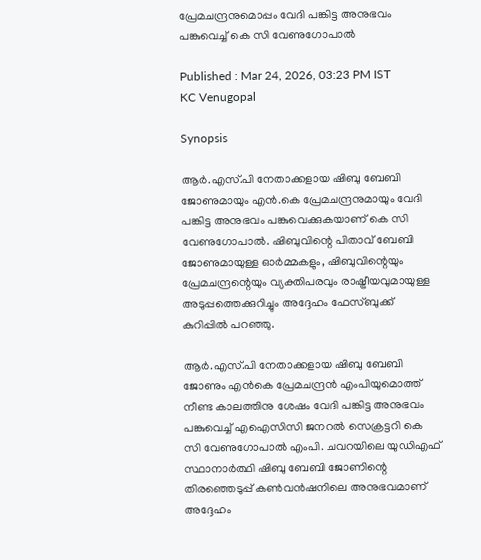പ്രേമചന്ദ്രനുമൊപ്പം വേദി പങ്കിട്ട അനുഭവം പങ്കുവെച്ച് കെ സി വേണുഗോപാല്‍

Published : Mar 24, 2026, 03:23 PM IST
KC Venugopal

Synopsis

ആര്‍.എസ്.പി നേതാക്കളായ ഷിബു ബേബി ജോണുമായും എന്‍.കെ പ്രേമചന്ദ്രനുമായും വേദി പങ്കിട്ട അനുഭവം പങ്കുവെക്കുകയാണ് കെ സി വേണുഗോപാല്‍. ഷിബുവിന്റെ പിതാവ് ബേബി ജോണുമായുള്ള ഓര്‍മ്മകളും, ഷിബുവിന്റെയും പ്രേമചന്ദ്രന്റെയും വ്യക്തിപരവും രാഷ്ട്രീയവുമായുള്ള അടുപ്പത്തെക്കുറിച്ചും അദ്ദേഹം ഫേസ്ബുക്ക് കുറിപ്പില്‍ പറഞ്ഞു.

ആര്‍.എസ്.പി നേതാക്കളായ ഷിബു ബേബി ജോണും എന്‍കെ പ്രേമചന്ദ്രന്‍ എംപിയുമൊത്ത് നീണ്ട കാലത്തിനു ശേഷം വേദി പങ്കിട്ട അനുഭവം പങ്കുവെച്ച് എഐസിസി ജനറല്‍ സെക്രട്ടറി കെ സി വേണുഗോപാല്‍ എംപി. ചവറയിലെ യുഡിഎഫ് സ്ഥാനാര്‍ത്ഥി ഷിബു ബേബി ജോണിന്റെ തിരഞ്ഞെടുപ്പ് കണ്‍വന്‍ഷനിലെ അനുഭവമാണ് അദ്ദേഹം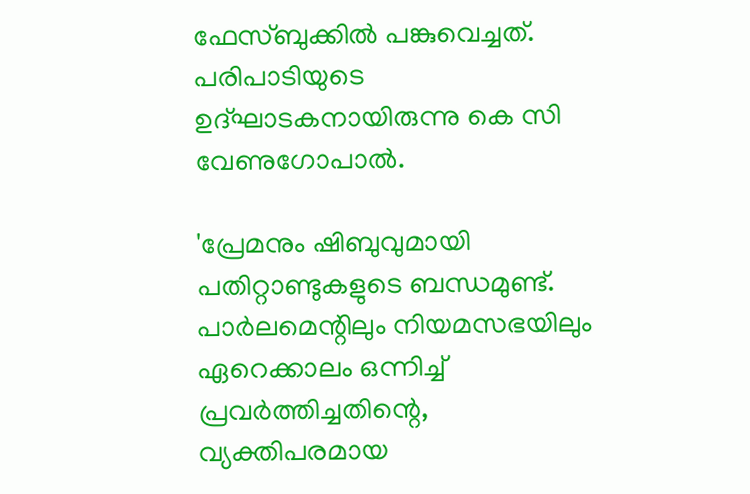ഫേസ്ബുക്കില്‍ പങ്കുവെച്ചത്. പരിപാടിയുടെ ഉദ്ഘാടകനായിരുന്നു കെ സി വേണുഗോപാല്‍.

'പ്രേമനും ഷിബുവുമായി പതിറ്റാണ്ടുകളുടെ ബന്ധമുണ്ട്. പാര്‍ലമെന്റിലും നിയമസഭയിലും ഏറെക്കാലം ഒന്നിച്ച് പ്രവര്‍ത്തിച്ചതിന്റെ, വ്യക്തിപരമായ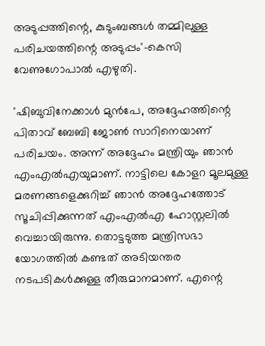അടുപ്പത്തിന്റെ, കുടുംബങ്ങള്‍ തമ്മിലുള്ള പരിചയത്തിന്റെ അടുപ്പം'-കെസി വേണുഗോപാല്‍ എഴുതി.

'ഷിബുവിനേക്കാള്‍ മുന്‍പേ, അദ്ദേഹത്തിന്റെ പിതാവ് ബേബി ജോണ്‍ സാറിനെയാണ് പരിചയം. അന്ന് അദ്ദേഹം മന്ത്രിയും ഞാന്‍ എംഎല്‍എയുമാണ്. നാട്ടിലെ കോളറ മൂലമുള്ള മരണങ്ങളെക്കുറിച്ച് ഞാന്‍ അദ്ദേഹത്തോട് സൂചിപ്പിക്കുന്നത് എംഎല്‍എ ഹോസ്റ്റലില്‍ വെച്ചായിരുന്നു. തൊട്ടടുത്ത മന്ത്രിസഭാ യോഗത്തില്‍ കണ്ടത് അടിയന്തര നടപടികള്‍ക്കുള്ള തീരുമാനമാണ്. എന്റെ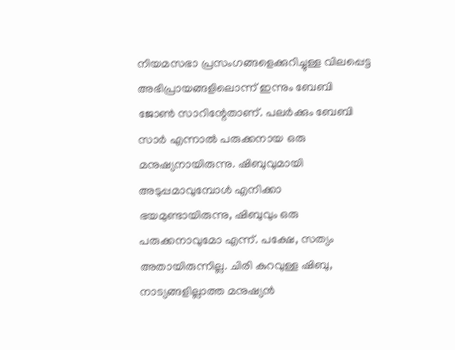നിയമസഭാ പ്രസംഗങ്ങളെക്കുറിച്ചുള്ള വിലപ്പെട്ട അഭിപ്രായങ്ങളിലൊന്ന് ഇന്നും ബേബി ജോണ്‍ സാറിന്റേതാണ്. പലര്‍ക്കും ബേബി സാര്‍ എന്നാല്‍ പരുക്കനായ ഒരു മനുഷ്യനായിരുന്നു. ഷിബുവുമായി അടുപ്പമാവുമ്പോള്‍ എനിക്കാ ഭയമുണ്ടായിരുന്നു, ഷിബുവും ഒരു പരുക്കനാവുമോ എന്ന്. പക്ഷേ, സത്യം അതായിരുന്നില്ല. ചിരി കുറവുള്ള ഷിബു, നാട്യങ്ങളില്ലാത്ത മനുഷ്യന്‍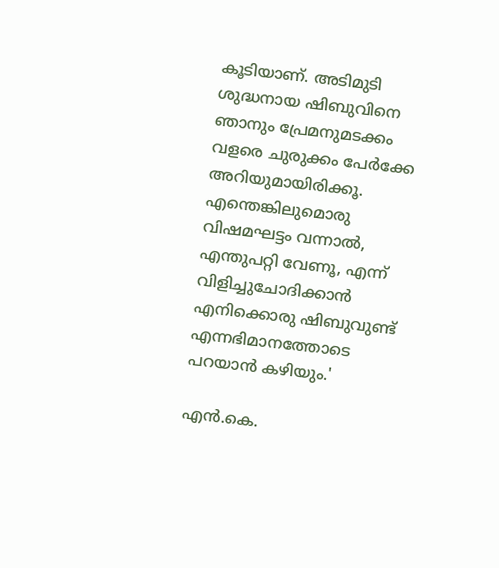കൂടിയാണ്. അടിമുടി ശുദ്ധനായ ഷിബുവിനെ ഞാനും പ്രേമനുമടക്കം വളരെ ചുരുക്കം പേര്‍ക്കേ അറിയുമായിരിക്കൂ. എന്തെങ്കിലുമൊരു വിഷമഘട്ടം വന്നാല്‍, എന്തുപറ്റി വേണൂ, എന്ന് വിളിച്ചുചോദിക്കാന്‍ എനിക്കൊരു ഷിബുവുണ്ട് എന്നഭിമാനത്തോടെ പറയാന്‍ കഴിയും.'

എന്‍.കെ.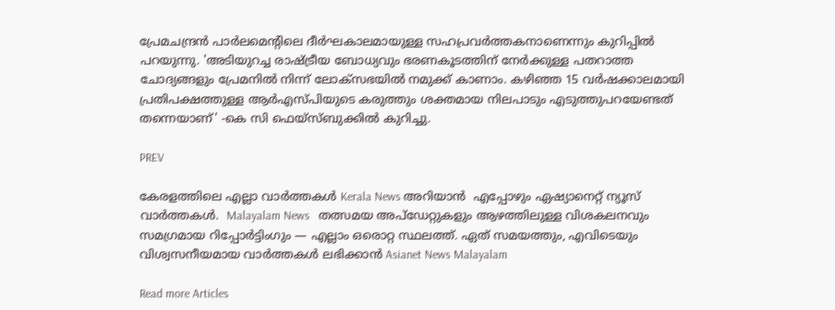പ്രേമചന്ദ്രന്‍ പാര്‍ലമെന്റിലെ ദീര്‍ഘകാലമായുള്ള സഹപ്രവര്‍ത്തകനാണെന്നും കുറിപ്പില്‍ പറയുന്നു. 'അടിയുറച്ച രാഷ്ട്രീയ ബോധ്യവും ഭരണകൂടത്തിന് നേര്‍ക്കുള്ള പതറാത്ത ചോദ്യങ്ങളും പ്രേമനില്‍ നിന്ന് ലോക്‌സഭയില്‍ നമുക്ക് കാണാം. കഴിഞ്ഞ 15 വര്‍ഷക്കാലമായി പ്രതിപക്ഷത്തുള്ള ആര്‍എസ്പിയുടെ കരുത്തും ശക്തമായ നിലപാടും എടുത്തുപറയേണ്ടത് തന്നെയാണ്' -കെ സി ഫെയ്‌സ്ബുക്കില്‍ കുറിച്ചു.

PREV

കേരളത്തിലെ എല്ലാ വാർത്തകൾ Kerala News അറിയാൻ  എപ്പോഴും ഏഷ്യാനെറ്റ് ന്യൂസ് വാർത്തകൾ.  Malayalam News   തത്സമയ അപ്‌ഡേറ്റുകളും ആഴത്തിലുള്ള വിശകലനവും സമഗ്രമായ റിപ്പോർട്ടിംഗും — എല്ലാം ഒരൊറ്റ സ്ഥലത്ത്. ഏത് സമയത്തും, എവിടെയും വിശ്വസനീയമായ വാർത്തകൾ ലഭിക്കാൻ Asianet News Malayalam

Read more Articles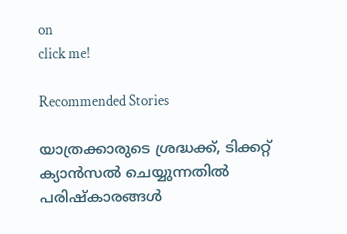on
click me!

Recommended Stories

യാത്രക്കാരുടെ ശ്രദ്ധക്ക്, ടിക്കറ്റ് ക്യാൻസൽ ചെയ്യുന്നതിൽ പരിഷ്കാരങ്ങൾ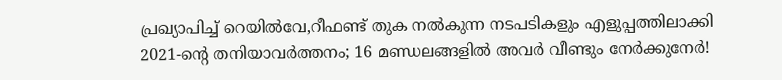പ്രഖ്യാപിച്ച് റെയിൽവേ,റീഫണ്ട് തുക നൽകുന്ന നടപടികളും എളുപ്പത്തിലാക്കി
2021-ൻ്റെ തനിയാവർത്തനം; 16 മണ്ഡലങ്ങളിൽ അവർ വീണ്ടും നേർക്കുനേർ!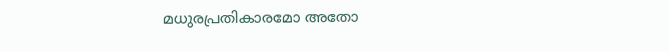മധുരപ്രതികാരമോ അതോ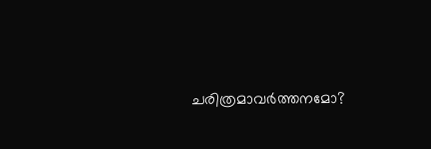ചരിത്രമാവർത്തനമോ?